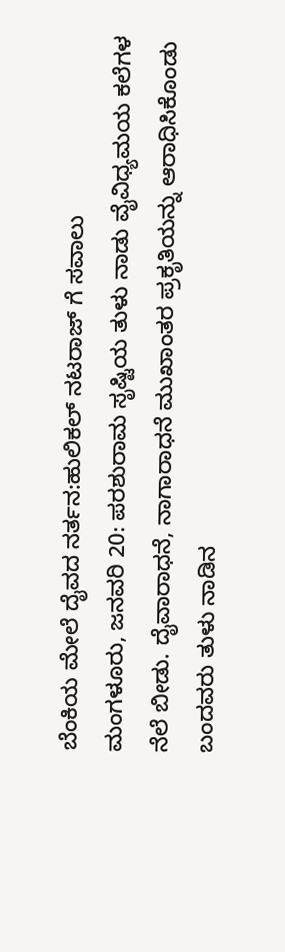ಬೆಂಕಿಯ ಮೇಲೆ ದೈವದ ನರ್ತನ:ಹುಲಿಕಲ್ ನಟರಾಜ್ ಗೆ ಸವಾಲು
ಮಂಗಳೂರು, ಜನವರಿ 20: ಪರಶುರಾಮ ಸೃಷ್ಟಿಯ ತುಳು ನಾಡು ವೈವಿಧ್ಯಮಯ ಕಲೆಗಳ ನೆಲೆ ಬೀಡು. ದೈವಾರಾಧನೆ, ನಾಗಾರಾಧನೆ ಮುಖಾಂತರ ಪ್ರಕೃತಿಯನ್ನು ಆರಾಧಿಸಿಕೊಂಡು ಬಂದವರು ತುಳು ನಾಡಿನ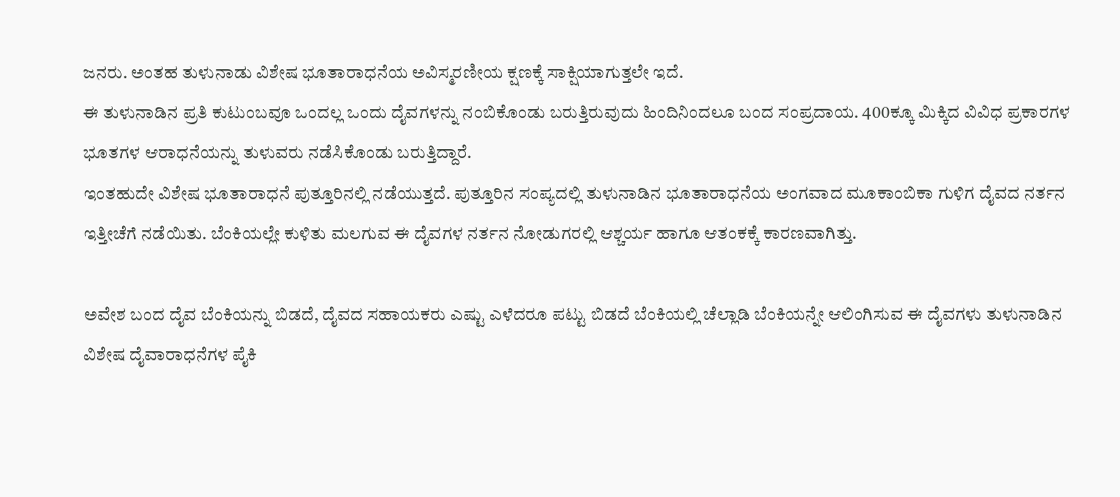ಜನರು. ಅಂತಹ ತುಳುನಾಡು ವಿಶೇಷ ಭೂತಾರಾಧನೆಯ ಅವಿಸ್ಮರಣೀಯ ಕ್ಷಣಕ್ಕೆ ಸಾಕ್ಷಿಯಾಗುತ್ತಲೇ ಇದೆ.
ಈ ತುಳುನಾಡಿನ ಪ್ರತಿ ಕುಟುಂಬವೂ ಒಂದಲ್ಲ ಒಂದು ದೈವಗಳನ್ನು ನಂಬಿಕೊಂಡು ಬರುತ್ತಿರುವುದು ಹಿಂದಿನಿಂದಲೂ ಬಂದ ಸಂಪ್ರದಾಯ. 400ಕ್ಕೂ ಮಿಕ್ಕಿದ ವಿವಿಧ ಪ್ರಕಾರಗಳ ಭೂತಗಳ ಆರಾಧನೆಯನ್ನು ತುಳುವರು ನಡೆಸಿಕೊಂಡು ಬರುತ್ತಿದ್ದಾರೆ.
ಇಂತಹುದೇ ವಿಶೇಷ ಭೂತಾರಾಧನೆ ಪುತ್ತೂರಿನಲ್ಲಿ ನಡೆಯುತ್ತದೆ. ಪುತ್ತೂರಿನ ಸಂಪ್ಯದಲ್ಲಿ ತುಳುನಾಡಿನ ಭೂತಾರಾಧನೆಯ ಅಂಗವಾದ ಮೂಕಾಂಬಿಕಾ ಗುಳಿಗ ದೈವದ ನರ್ತನ ಇತ್ತೀಚೆಗೆ ನಡೆಯಿತು. ಬೆಂಕಿಯಲ್ಲೇ ಕುಳಿತು ಮಲಗುವ ಈ ದೈವಗಳ ನರ್ತನ ನೋಡುಗರಲ್ಲಿ ಆಶ್ಚರ್ಯ ಹಾಗೂ ಆತಂಕಕ್ಕೆ ಕಾರಣವಾಗಿತ್ತು.

ಅವೇಶ ಬಂದ ದೈವ ಬೆಂಕಿಯನ್ನು ಬಿಡದೆ, ದೈವದ ಸಹಾಯಕರು ಎಷ್ಟು ಎಳೆದರೂ ಪಟ್ಟು ಬಿಡದೆ ಬೆಂಕಿಯಲ್ಲಿ ಚೆಲ್ಲಾಡಿ ಬೆಂಕಿಯನ್ನೇ ಆಲಿಂಗಿಸುವ ಈ ದೈವಗಳು ತುಳುನಾಡಿನ ವಿಶೇಷ ದೈವಾರಾಧನೆಗಳ ಪೈಕಿ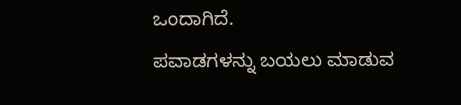ಒಂದಾಗಿದೆ.
ಪವಾಡಗಳನ್ನು ಬಯಲು ಮಾಡುವ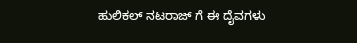ಹುಲಿಕಲ್ ನಟರಾಜ್ ಗೆ ಈ ದೈವಗಳು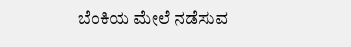ಬೆಂಕಿಯ ಮೇಲೆ ನಡೆಸುವ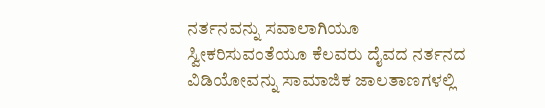ನರ್ತನವನ್ನು ಸವಾಲಾಗಿಯೂ ಸ್ವೀಕರಿಸುವಂತೆಯೂ ಕೆಲವರು ದೈವದ ನರ್ತನದ ವಿಡಿಯೋವನ್ನು ಸಾಮಾಜಿಕ ಜಾಲತಾಣಗಳಲ್ಲಿ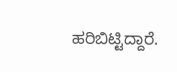ಹರಿಬಿಟ್ಟಿದ್ದಾರೆ.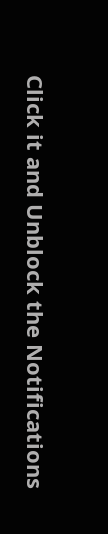Click it and Unblock the Notifications